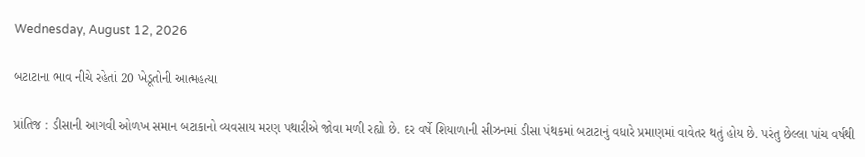Wednesday, August 12, 2026

બટાટાના ભાવ નીચે રહેતાં 20 ખેડૂતોની આત્મહત્યા

પ્રાંતિજ : ડીસાની આગવી ઓળખ સમાન બટાકાનો વ્યવસાય મરણ પથારીએ જોવા મળી રહ્યો છે. દર વર્ષે શિયાળાની સીઝનમાં ડીસા પંથકમાં બટાટાનું વધારે પ્રમાણમાં વાવેતર થતું હોય છે. પરંતુ છેલ્લા પાંચ વર્ષથી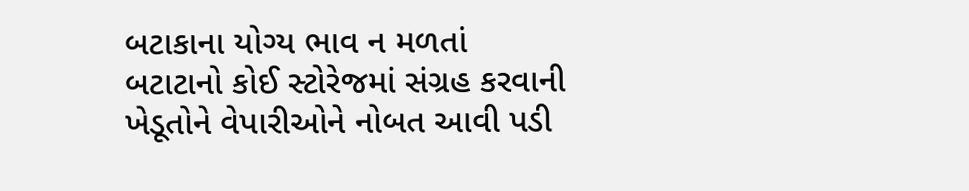બટાકાના યોગ્ય ભાવ ન મળતાં બટાટાનો કોઈ સ્ટોરેજમાં સંગ્રહ કરવાની ખેડૂતોને વેપારીઓને નોબત આવી પડી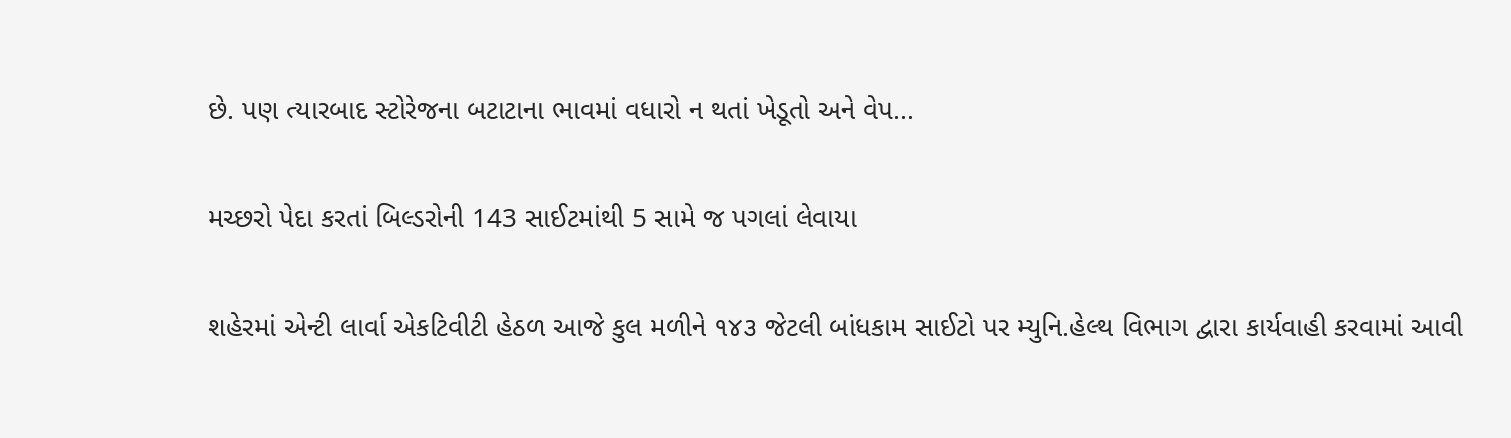છે. પણ ત્યારબાદ સ્ટોરેજના બટાટાના ભાવમાં વધારો ન થતાં ખેડૂતો અને વેપ...

મચ્છરો પેદા કરતાં બિલ્ડરોની 143 સાઈટમાંથી 5 સામે જ પગલાં લેવાયા

શહેરમાં એન્ટી લાર્વા એકટિવીટી હેઠળ આજે કુલ મળીને ૧૪૩ જેટલી બાંધકામ સાઈટો પર મ્યુનિ.હેલ્થ વિભાગ દ્વારા કાર્યવાહી કરવામાં આવી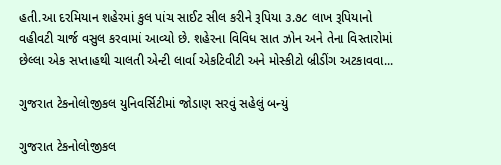હતી.આ દરમિયાન શહેરમાં કુલ પાંચ સાઈટ સીલ કરીને રૂપિયા ૩.૭૮ લાખ રૂપિયાનો વહીવટી ચાર્જ વસુલ કરવામાં આવ્યો છે. શહેરના વિવિધ સાત ઝોન અને તેના વિસ્તારોમાં છેલ્લા એક સપ્તાહથી ચાલતી એન્ટી લાર્વા એકટિવીટી અને મોસ્કીટો બ્રીડીંગ અટકાવવા...

ગુજરાત ટેકનોલોજીકલ યુનિવર્સિટીમાં જોડાણ સરવું સહેલું બન્યું

ગુજરાત ટેકનોલોજીકલ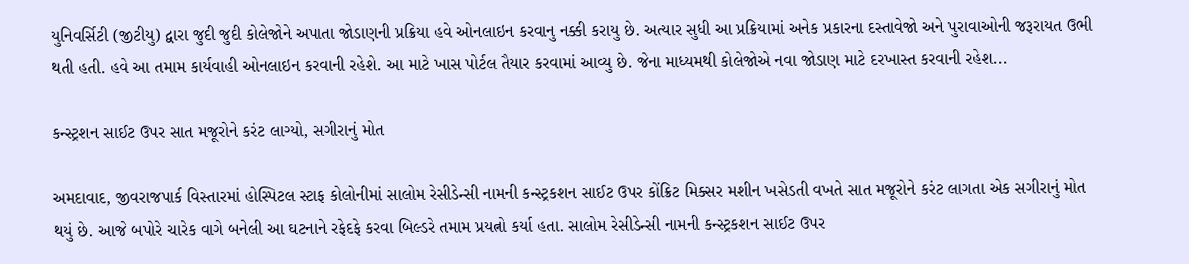યુનિવર્સિટી (જીટીયુ) દ્વારા જુદી જુદી કોલેજોને અપાતા જોડાણની પ્રક્રિયા હવે ઓનલાઇન કરવાનુ નક્કી કરાયુ છે. અત્યાર સુધી આ પ્રક્રિયામાં અનેક પ્રકારના દસ્તાવેજો અને પુરાવાઓની જરૂરાયત ઉભી થતી હતી. હવે આ તમામ કાર્યવાહી ઓનલાઇન કરવાની રહેશે. આ માટે ખાસ પોર્ટલ તૈયાર કરવામાં આવ્યુ છે. જેના માધ્યમથી કોલેજોએ નવા જોડાણ માટે દરખાસ્ત કરવાની રહેશ...

કન્સ્ટ્રશન સાઈટ ઉપર સાત મજૂરોને કરંટ લાગ્યો, સગીરાનું મોત

અમદાવાદ, જીવરાજપાર્ક વિસ્તારમાં હોસ્પિટલ સ્ટાફ કોલોનીમાં સાલોમ રેસીડેન્સી નામની કન્સ્ટ્રકશન સાઈટ ઉપર કોંક્રિટ મિક્સર મશીન ખસેડતી વખતે સાત મજૂરોને કરંટ લાગતા એક સગીરાનું મોત થયું છે. આજે બપોરે ચારેક વાગે બનેલી આ ઘટનાને રફેદફે કરવા બિલ્ડરે તમામ પ્રયત્નો કર્યા હતા. સાલોમ રેસીડેન્સી નામની કન્સ્ટ્રકશન સાઈટ ઉપર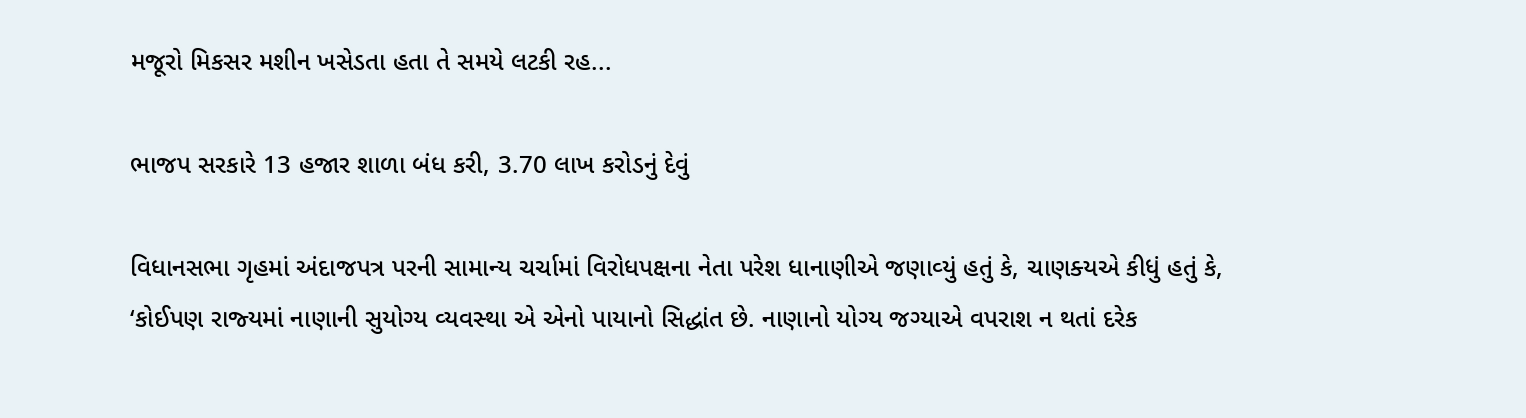મજૂરો મિકસર મશીન ખસેડતા હતા તે સમયે લટકી રહ...

ભાજપ સરકારે 13 હજાર શાળા બંધ કરી, 3.70 લાખ કરોડનું દેવું

વિધાનસભા ગૃહમાં અંદાજપત્ર પરની સામાન્‍ય ચર્ચામાં વિરોધપક્ષના નેતા પરેશ ધાનાણીએ જણાવ્‍યું હતું કે, ચાણક્‍યએ કીધું હતું કે, ‘કોઈપણ રાજ્‍યમાં નાણાની સુયોગ્‍ય વ્‍યવસ્‍થા એ એનો પાયાનો સિદ્ધાંત છે. નાણાનો યોગ્‍ય જગ્‍યાએ વપરાશ ન થતાં દરેક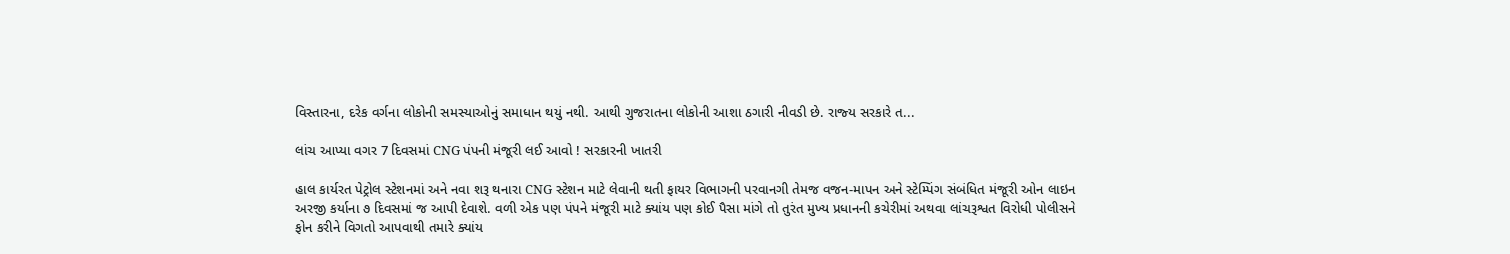વિસ્‍તારના, દરેક વર્ગના લોકોની સમસ્‍યાઓનું સમાધાન થયું નથી. આથી ગુજરાતના લોકોની આશા ઠગારી નીવડી છે. રાજ્‍ય સરકારે ત...

લાંચ આપ્યા વગર 7 દિવસમાં CNG પંપની મંજૂરી લઈ આવો ! સરકારની ખાતરી

હાલ કાર્યરત પેટ્રોલ સ્ટેશનમાં અને નવા શરૂ થનારા CNG સ્ટેશન માટે લેવાની થતી ફાયર વિભાગની પરવાનગી તેમજ વજન-માપન અને સ્ટેમ્પિંગ સંબંધિત મંજૂરી ઓન લાઇન અરજી કર્યાના ૭ દિવસમાં જ આપી દેવાશે. વળી એક પણ પંપને મંજૂરી માટે ક્યાંય પણ કોઈ પૈસા માંગે તો તુરંત મુખ્ય પ્રધાનની કચેરીમાં અથવા લાંચરૂશ્વત વિરોધી પોલીસને ફોન કરીને વિગતો આપવાથી તમારે ક્યાંય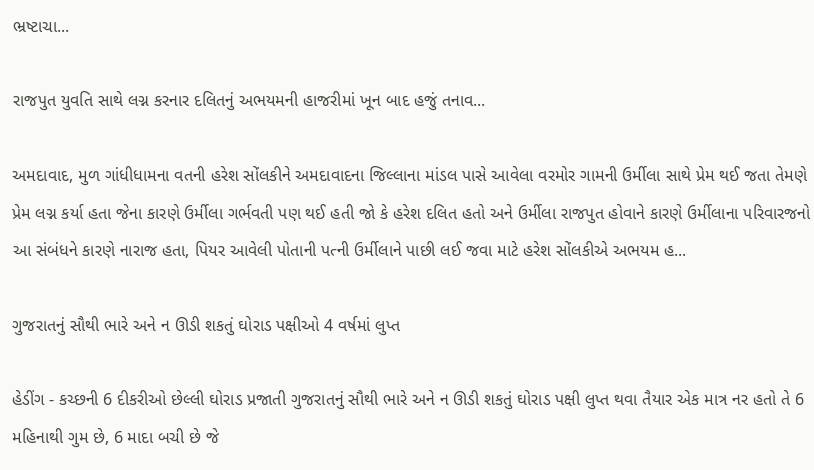ભ્રષ્ટાચા...

રાજપુત યુવતિ સાથે લગ્ન કરનાર દલિતનું અભયમની હાજરીમાં ખૂન બાદ હજું તનાવ...

અમદાવાદ, મુળ ગાંધીધામના વતની હરેશ સોંલકીને અમદાવાદના જિલ્લાના માંડલ પાસે આવેલા વરમોર ગામની ઉર્મીલા સાથે પ્રેમ થઈ જતા તેમણે પ્રેમ લગ્ન કર્યા હતા જેના કારણે ઉર્મીલા ગર્ભવતી પણ થઈ હતી જો કે હરેશ દલિત હતો અને ઉર્મીલા રાજપુત હોવાને કારણે ઉર્મીલાના પરિવારજનો આ સંબંધને કારણે નારાજ હતા, પિયર આવેલી પોતાની પત્ની ઉર્મીલાને પાછી લઈ જવા માટે હરેશ સોંલકીએ અભયમ હ...

ગુજરાતનું સૌથી ભારે અને ન ઊડી શકતું ઘોરાડ પક્ષીઓ 4 વર્ષમાં લુપ્ત

હેડીંગ - કચ્છની 6 દીકરીઓ છેલ્લી ઘોરાડ પ્રજાતી ગુજરાતનું સૌથી ભારે અને ન ઊડી શકતું ઘોરાડ પક્ષી લુપ્ત થવા તૈયાર એક માત્ર નર હતો તે 6 મહિનાથી ગુમ છે, 6 માદા બચી છે જે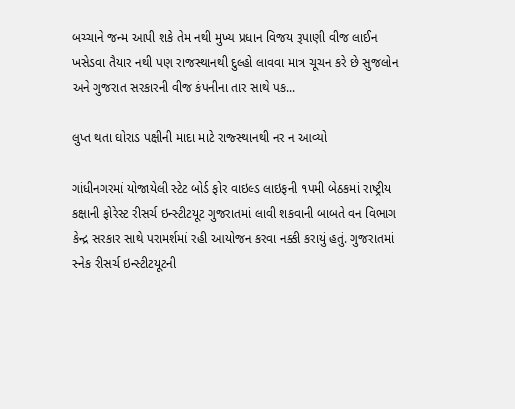બચ્ચાને જન્મ આપી શકે તેમ નથી મુખ્ય પ્રધાન વિજય રૂપાણી વીજ લાઈન ખસેડવા તૈયાર નથી પણ રાજસ્થાનથી દુલ્હો લાવવા માત્ર ચૂચન કરે છે સુજલોન અને ગુજરાત સરકારની વીજ કંપનીના તાર સાથે પક...

લુપ્ત થતા ઘોરાડ પક્ષીની માદા માટે રાજ્સ્થાનથી નર ન આવ્યો

ગાંધીનગરમાં યોજાયેલી સ્ટેટ બોર્ડ ફોર વાઇલ્ડ લાઇફની ૧પમી બેઠકમાં રાષ્ટ્રીય કક્ષાની ફોરેસ્ટ રીસર્ચ ઇન્સ્ટીટયૂટ ગુજરાતમાં લાવી શકવાની બાબતે વન વિભાગ કેન્દ્ર સરકાર સાથે પરામર્શમાં રહી આયોજન કરવા નક્કી કરાયું હતું. ગુજરાતમાં સ્નેક રીસર્ચ ઇન્સ્ટીટયૂટની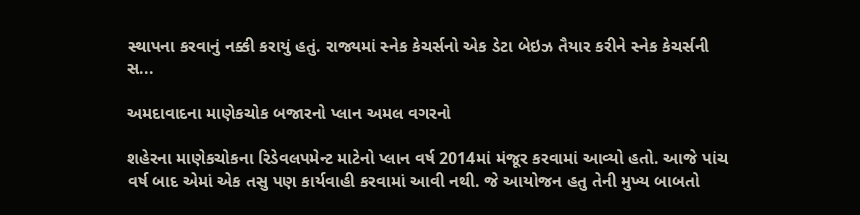સ્થાપના કરવાનું નક્કી કરાયું હતું. રાજ્યમાં સ્નેક કેચર્સનો એક ડેટા બેઇઝ તૈયાર કરીને સ્નેક કેચર્સની સ...

અમદાવાદના માણેકચોક બજારનો પ્લાન અમલ વગરનો

શહેરના માણેકચોકના રિડેવલપમેન્ટ માટેનો પ્લાન વર્ષ 2014માં મંજૂર કરવામાં આવ્યો હતો. આજે પાંચ વર્ષ બાદ એમાં એક તસુ પણ કાર્યવાહી કરવામાં આવી નથી. જે આયોજન હતુ તેની મુખ્ય બાબતો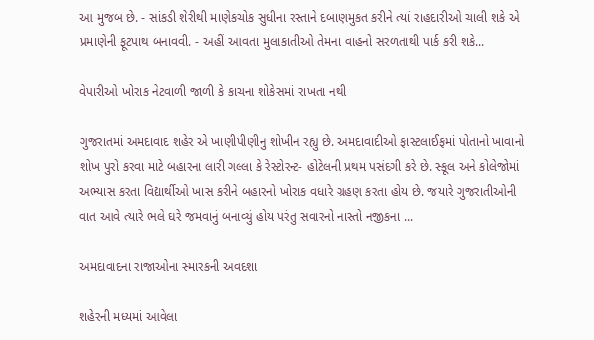આ મુજબ છે. - સાંકડી શેરીથી માણેકચોક સુધીના રસ્તાને દબાણમુકત કરીને ત્યાં રાહદારીઓ ચાલી શકે એ પ્રમાણેની ફૂટપાથ બનાવવી. - અહીં આવતા મુલાકાતીઓ તેમના વાહનો સરળતાથી પાર્ક કરી શકે...

વેપારીઓ ખોરાક નેટવાળી જાળી કે કાચના શોકેસમાં રાખતા નથી

ગુજરાતમાં અમદાવાદ શહેર એ ખાણીપીણીનુ શોખીન રહ્યુ છે. અમદાવાદીઓ ફાસ્ટલાઈફમાં પોતાનો ખાવાનો શોખ પુરો કરવા માટે બહારના લારી ગલ્લા કે રેસ્ટોરન્ટ- હોટેલની પ્રથમ પસંદગી કરે છે. સ્કૂલ અને કોલેજોમાં અભ્યાસ કરતા વિદ્યાર્થીઓ ખાસ કરીને બહારનો ખોરાક વધારે ગ્રહણ કરતા હોય છે. જયારે ગુજરાતીઓની વાત આવે ત્યારે ભલે ઘરે જમવાનું બનાવ્યું હોય પરંતુ સવારનો નાસ્તો નજીકના ...

અમદાવાદના રાજાઓના સ્મારકની અવદશા

શહેરની મધ્યમાં આવેલા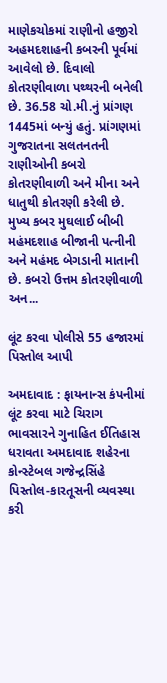માણેકચોકમાં રાણીનો હજીરો અહમદશાહની કબરની પૂર્વમાં આવેલો છે. દિવાલો કોતરણીવાળા પથ્થરની બનેલી છે. 36.58 ચો.મી.નું પ્રાંગણ 1445માં બન્યું હતું. પ્રાંગણમાં ગુજરાતના સલતનતની રાણીઓની કબરો કોતરણીવાળી અને મીના અને ધાતુથી કોતરણી કરેલી છે. મુખ્ય કબર મુઘલાઈ બીબી મહંમદશાહ બીજાની પત્નીની અને મહંમદ બેગડાની માતાની છે. કબરો ઉત્તમ કોતરણીવાળી અન...

લૂંટ કરવા પોલીસે 55 હજારમાં પિસ્તોલ આપી

અમદાવાદ : ફાયનાન્સ કંપનીમાં લૂંટ કરવા માટે ચિરાગ ભાવસારને ગુનાહિત ઈતિહાસ ધરાવતા અમદાવાદ શહેરના કોન્સ્ટેબલ ગજેન્દ્રસિંહે પિસ્તોલ-કારતૂસની વ્યવસ્થા કરી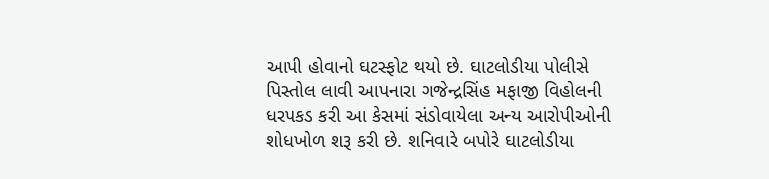આપી હોવાનો ઘટસ્ફોટ થયો છે. ઘાટલોડીયા પોલીસે પિસ્તોલ લાવી આપનારા ગજેન્દ્રસિંહ મફાજી વિહોલની ધરપકડ કરી આ કેસમાં સંડોવાયેલા અન્ય આરોપીઓની શોધખોળ શરૂ કરી છે. શનિવારે બપોરે ઘાટલોડીયા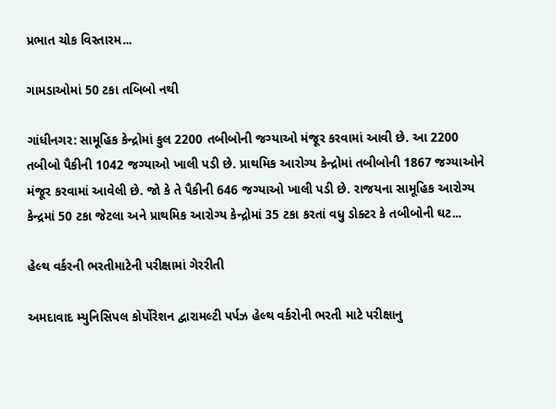પ્રભાત ચોક વિસ્તારમ...

ગામડાઓમાં 50 ટકા તબિબો નથી

ગાંધીનગર: સામૂહિક કેન્દ્રોમાં કુલ 2200 તબીબોની જગ્યાઓ મંજૂર કરવામાં આવી છે. આ 2200 તબીબો પૈકીની 1042 જગ્યાઓ ખાલી પડી છે. પ્રાથમિક આરોગ્ય કેન્દ્રોમાં તબીબોની 1867 જગ્યાઓને મંજૂર કરવામાં આવેલી છે. જો કે તે પૈકીની 646 જગ્યાઓ ખાલી પડી છે. રાજયના સામૂહિક આરોગ્ય કેન્દ્રમાં 50 ટકા જેટલા અને પ્રાથમિક આરોગ્ય કેન્દ્રોમાં 35 ટકા કરતાં વધુ ડોક્ટર કે તબીબોની ઘટ...

હેલ્થ વર્કરની ભરતીમાટેની પરીક્ષામાં ગેરરીતી

અમદાવાદ મ્યુનિસિપલ કોર્પોરેશન દ્વારામલ્ટી પર્પઝ હેલ્થ વર્કરોની ભરતી માટે પરીક્ષાનુ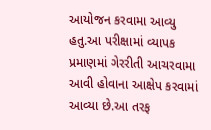આયોજન કરવામા આવ્યુ હતુ.આ પરીક્ષામાં વ્યાપક પ્રમાણમાં ગેરરીતી આચરવામા આવી હોવાના આક્ષેપ કરવામાં આવ્યા છે.આ તરફ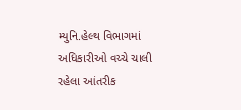મ્યુનિ.હેલ્થ વિભાગમાં અધિકારીઓ વચ્ચે ચાલી રહેલા આંતરીક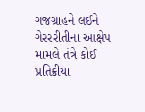ગજગ્રાહને લઈને ગેરરરીતીના આક્ષેપ મામલે તંત્રે કોઈ પ્રતિક્રીયા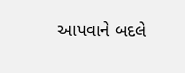આપવાને બદલે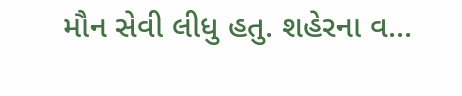મૌન સેવી લીધુ હતુ. શહેરના વ...